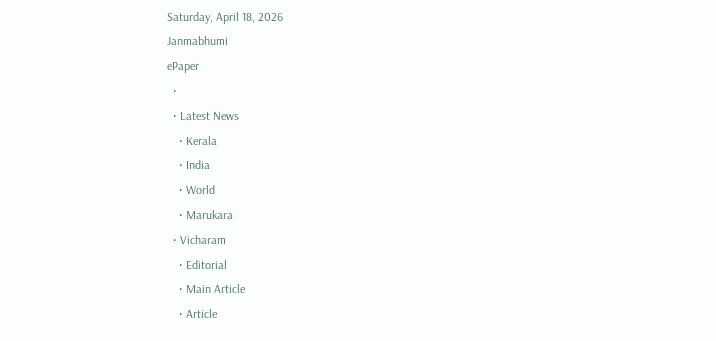Saturday, April 18, 2026
Janmabhumi
ePaper
  •
  • Latest News
    • Kerala
    • India
    • World
    • Marukara
  • Vicharam
    • Editorial
    • Main Article
    • Article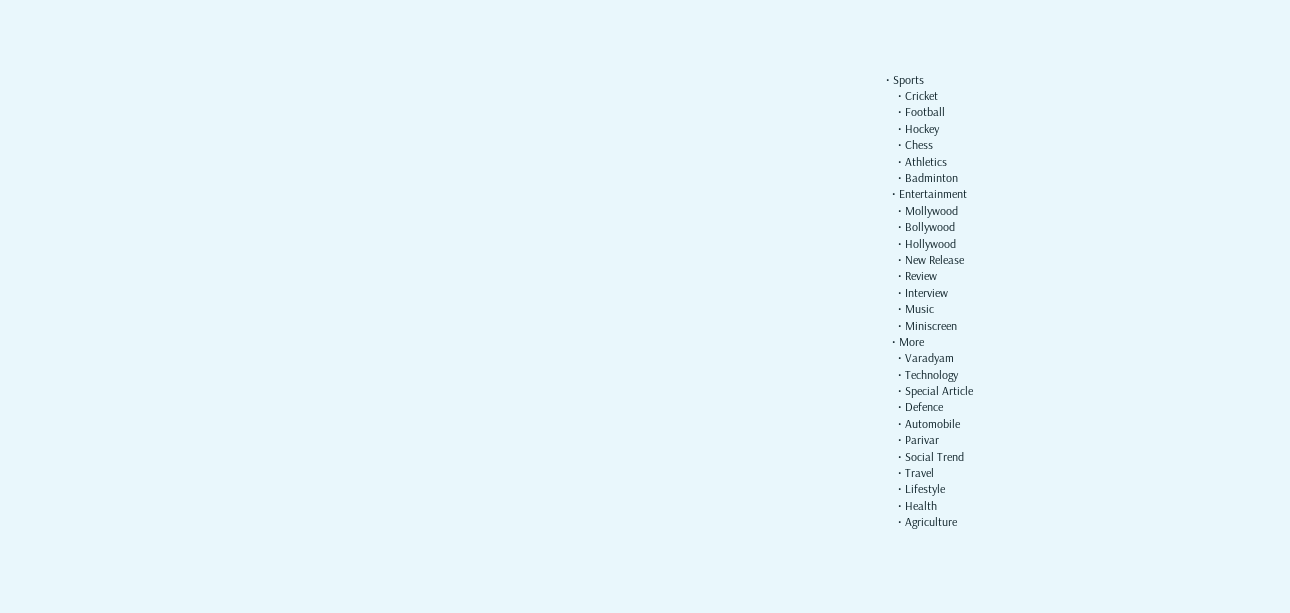• Sports
    • Cricket
    • Football
    • Hockey
    • Chess
    • Athletics
    • Badminton
  • Entertainment
    • Mollywood
    • Bollywood
    • Hollywood
    • New Release
    • Review
    • Interview
    • Music
    • Miniscreen
  • More
    • Varadyam
    • Technology
    • Special Article
    • Defence
    • Automobile
    • Parivar
    • Social Trend
    • Travel
    • Lifestyle
    • Health
    • Agriculture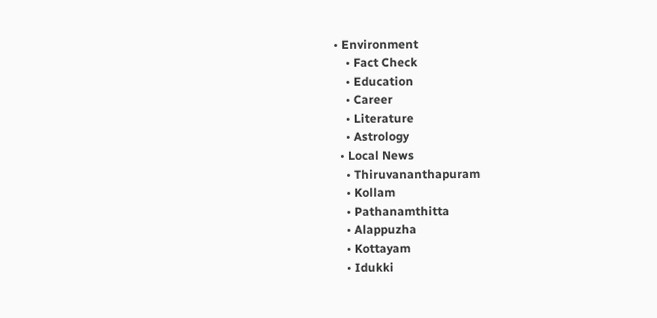• Environment
    • Fact Check
    • Education
    • Career
    • Literature
    • Astrology
  • Local News
    • Thiruvananthapuram
    • Kollam
    • Pathanamthitta
    • Alappuzha
    • Kottayam
    • Idukki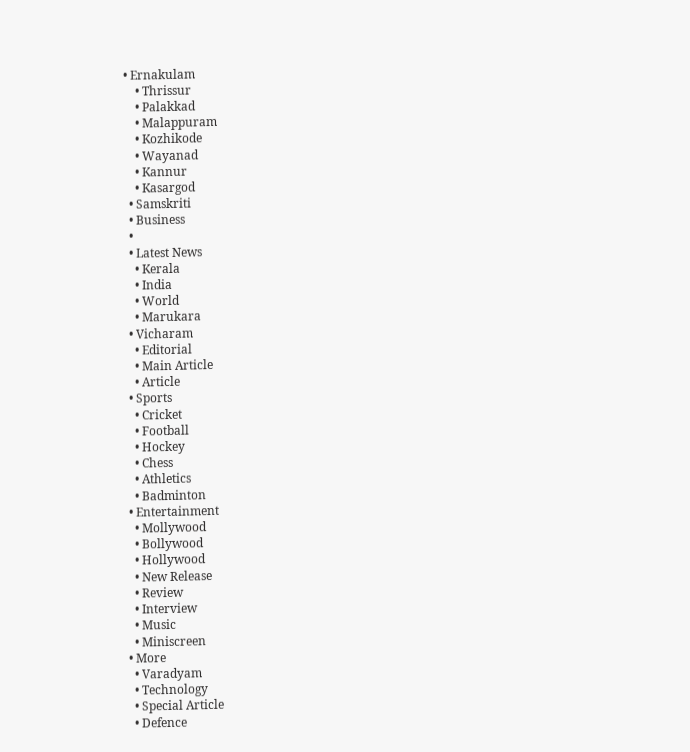• Ernakulam
    • Thrissur
    • Palakkad
    • Malappuram
    • Kozhikode
    • Wayanad
    • Kannur
    • Kasargod
  • Samskriti
  • Business
  •
  • Latest News
    • Kerala
    • India
    • World
    • Marukara
  • Vicharam
    • Editorial
    • Main Article
    • Article
  • Sports
    • Cricket
    • Football
    • Hockey
    • Chess
    • Athletics
    • Badminton
  • Entertainment
    • Mollywood
    • Bollywood
    • Hollywood
    • New Release
    • Review
    • Interview
    • Music
    • Miniscreen
  • More
    • Varadyam
    • Technology
    • Special Article
    • Defence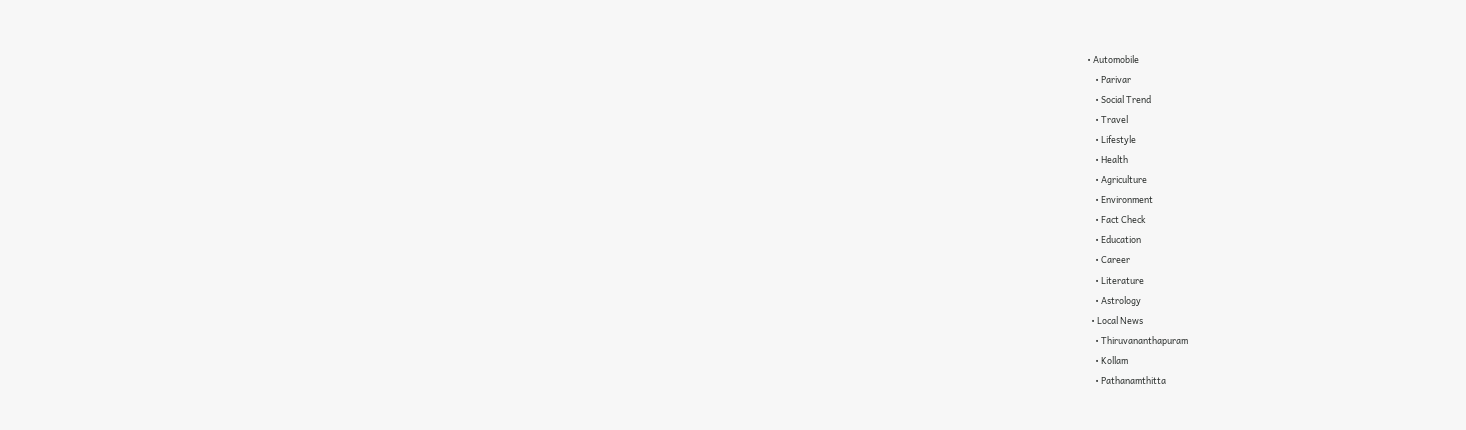• Automobile
    • Parivar
    • Social Trend
    • Travel
    • Lifestyle
    • Health
    • Agriculture
    • Environment
    • Fact Check
    • Education
    • Career
    • Literature
    • Astrology
  • Local News
    • Thiruvananthapuram
    • Kollam
    • Pathanamthitta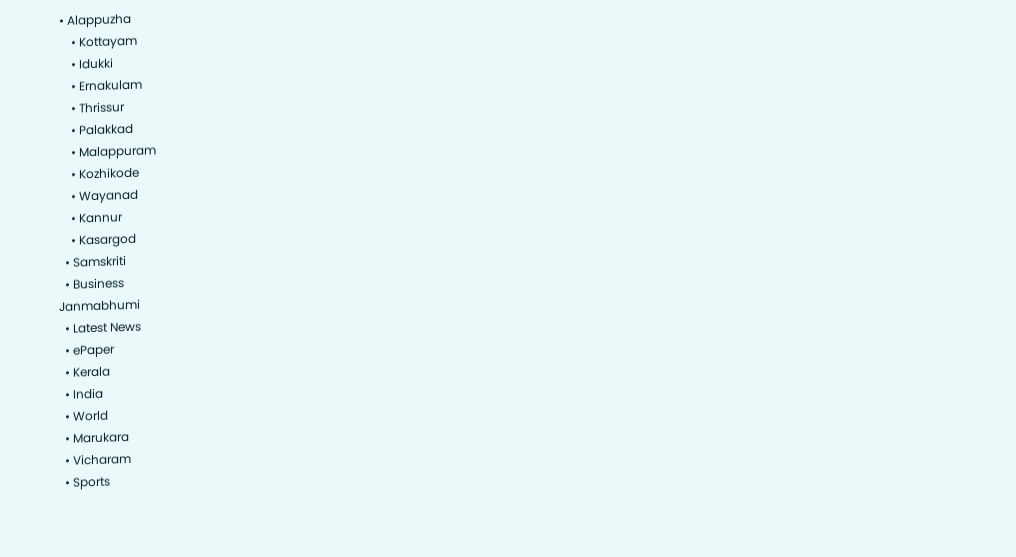• Alappuzha
    • Kottayam
    • Idukki
    • Ernakulam
    • Thrissur
    • Palakkad
    • Malappuram
    • Kozhikode
    • Wayanad
    • Kannur
    • Kasargod
  • Samskriti
  • Business
Janmabhumi
  • Latest News
  • ePaper
  • Kerala
  • India
  • World
  • Marukara
  • Vicharam
  • Sports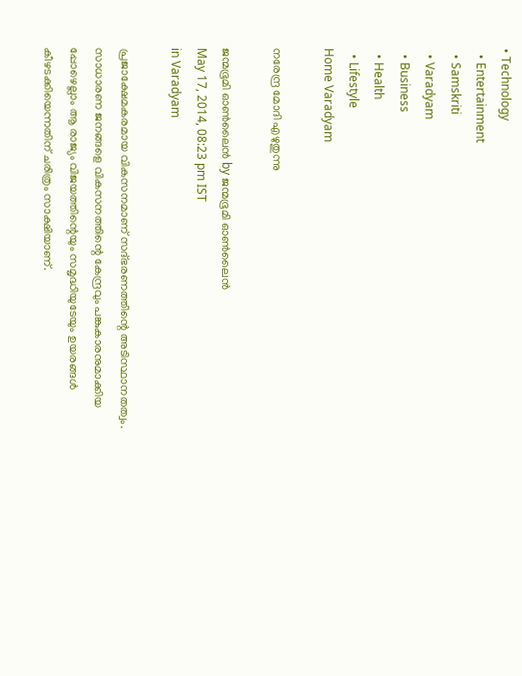• Technology
  • Entertainment
  • Samskriti
  • Varadyam
  • Business
  • Health
  • Lifestyle
Home Varadyam

നരേന്ദ്ര മോദി എഴുതുന്നു

ജന്മഭൂമി ഓണ്‍ലൈന്‍ by ജന്മഭൂമി ഓണ്‍ലൈന്‍
May 17, 2014, 08:23 pm IST
in Varadyam

പ്രജാക്ഷേമകരമായ വികസനമാണ്‌ സദ്ഭരണത്തിന്റെ അടിസ്ഥാനതത്വം. സാധാരണ ജനങ്ങളെ വികസനത്തിന്റെ കേന്ദ്രവും പങ്കുകാരനുമാക്കിയ പ്പോഴെല്ലാം ആ രാജ്യം വിജയത്തിന്റെയും സമൃദ്ധിയുടേയും ഉയരങ്ങള്‍ കീഴടക്കിയെന്നതിന്‌ ചരിത്രം സാക്ഷിയാണ്‌.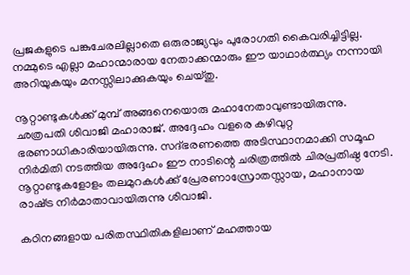പ്രജകളുടെ പങ്കുചേരലില്ലാതെ ഒരുരാജ്യവും പുരോഗതി കൈവരിച്ചിട്ടില്ല. നമ്മുടെ എല്ലാ മഹാന്മാരായ നേതാക്കന്മാരും ഈ യാഥാര്‍ത്ഥ്യം നന്നായി അറിയുകയും മനസ്സിലാക്കുകയും ചെയ്തു.

നൂറ്റാണ്ടുകള്‍ക്ക്‌ മുമ്പ്‌ അങ്ങനെയൊരു മഹാനേതാവുണ്ടായിരുന്നു. ഛത്രപതി ശിവാജി മഹാരാജ്‌. അദ്ദേഹം വളരെ കഴിവുറ്റ ഭരണാധികാരിയായിരുന്നു. സദ്ഭരണത്തെ അടിസ്ഥാനമാക്കി സമൂഹ നിര്‍മിതി നടത്തിയ അദ്ദേഹം ഈ നാടിന്റെ ചരിത്രത്തില്‍ ചിരപ്രതിഷ്ഠ നേടി. നൂറ്റാണ്ടുകളോളം തലമുറകള്‍ക്ക്‌ പ്രേരണാസ്രോതസ്സായ, മഹാനായ രാഷ്‌ട്ര നിര്‍മാതാവായിരുന്നു ശിവാജി.

കഠിനങ്ങളായ പരിതസ്ഥിതികളിലാണ്‌ മഹത്തായ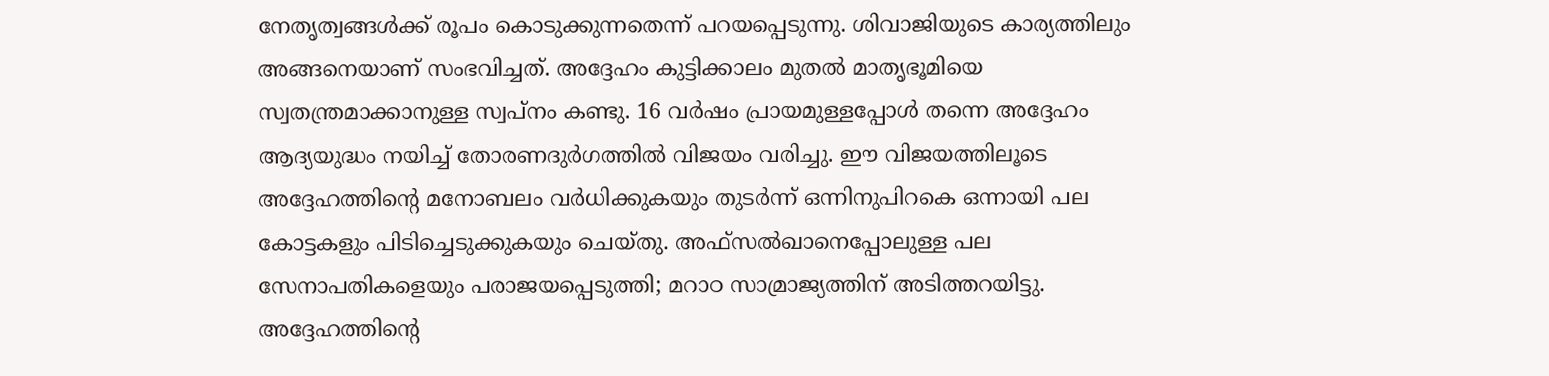നേതൃത്വങ്ങള്‍ക്ക്‌ രൂപം കൊടുക്കുന്നതെന്ന്‌ പറയപ്പെടുന്നു. ശിവാജിയുടെ കാര്യത്തിലും അങ്ങനെയാണ്‌ സംഭവിച്ചത്‌. അദ്ദേഹം കുട്ടിക്കാലം മുതല്‍ മാതൃഭൂമിയെ സ്വതന്ത്രമാക്കാനുള്ള സ്വപ്നം കണ്ടു. 16 വര്‍ഷം പ്രായമുള്ളപ്പോള്‍ തന്നെ അദ്ദേഹം ആദ്യയുദ്ധം നയിച്ച്‌ തോരണദുര്‍ഗത്തില്‍ വിജയം വരിച്ചു. ഈ വിജയത്തിലൂടെ അദ്ദേഹത്തിന്റെ മനോബലം വര്‍ധിക്കുകയും തുടര്‍ന്ന്‌ ഒന്നിനുപിറകെ ഒന്നായി പല കോട്ടകളും പിടിച്ചെടുക്കുകയും ചെയ്തു. അഫ്സല്‍ഖാനെപ്പോലുള്ള പല സേനാപതികളെയും പരാജയപ്പെടുത്തി; മറാഠ സാമ്രാജ്യത്തിന്‌ അടിത്തറയിട്ടു. അദ്ദേഹത്തിന്റെ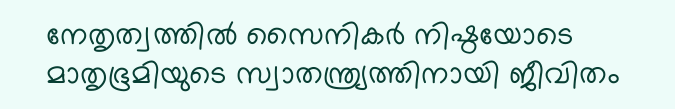നേതൃത്വത്തില്‍ സൈനികര്‍ നിഷ്ഠയോടെ മാതൃഭൂമിയുടെ സ്വാതന്ത്ര്യത്തിനായി ജീവിതം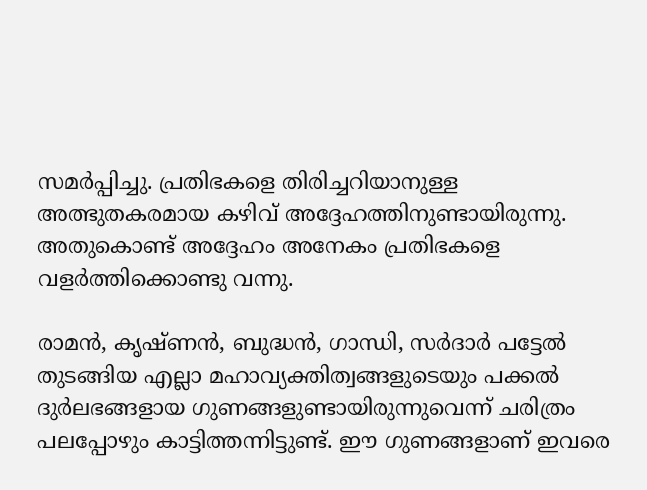സമര്‍പ്പിച്ചു. പ്രതിഭകളെ തിരിച്ചറിയാനുള്ള അത്ഭുതകരമായ കഴിവ്‌ അദ്ദേഹത്തിനുണ്ടായിരുന്നു. അതുകൊണ്ട്‌ അദ്ദേഹം അനേകം പ്രതിഭകളെ വളര്‍ത്തിക്കൊണ്ടു വന്നു.

രാമന്‍, കൃഷ്ണന്‍, ബുദ്ധന്‍, ഗാന്ധി, സര്‍ദാര്‍ പട്ടേല്‍ തുടങ്ങിയ എല്ലാ മഹാവ്യക്തിത്വങ്ങളുടെയും പക്കല്‍ ദുര്‍ലഭങ്ങളായ ഗുണങ്ങളുണ്ടായിരുന്നുവെന്ന്‌ ചരിത്രം പലപ്പോഴും കാട്ടിത്തന്നിട്ടുണ്ട്‌. ഈ ഗുണങ്ങളാണ്‌ ഇവരെ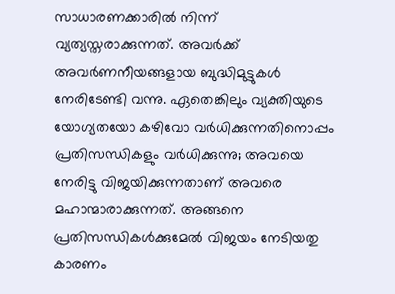സാധാരണക്കാരില്‍ നിന്ന്‌ വ്യത്യസ്തരാക്കുന്നത്‌. അവര്‍ക്ക്‌ അവര്‍ണനീയങ്ങളായ ബുദ്ധിമുട്ടുകള്‍ നേരിടേണ്ടി വന്നു. ഏതെങ്കിലും വ്യക്തിയുടെ യോഗ്യതയോ കഴിവോ വര്‍ധിക്കുന്നതിനൊപ്പം പ്രതിസന്ധികളും വര്‍ധിക്കുന്നു; അവയെ നേരിട്ടു വിജയിക്കുന്നതാണ്‌ അവരെ മഹാന്മാരാക്കുന്നത്‌. അങ്ങനെ പ്രതിസന്ധികള്‍ക്കുമേല്‍ വിജയം നേടിയതു കാരണം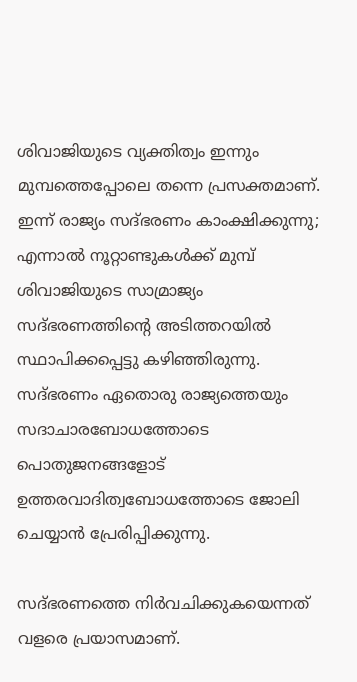ശിവാജിയുടെ വ്യക്തിത്വം ഇന്നും മുമ്പത്തെപ്പോലെ തന്നെ പ്രസക്തമാണ്‌. ഇന്ന്‌ രാജ്യം സദ്ഭരണം കാംക്ഷിക്കുന്നു; എന്നാല്‍ നൂറ്റാണ്ടുകള്‍ക്ക്‌ മുമ്പ്‌ ശിവാജിയുടെ സാമ്രാജ്യം സദ്ഭരണത്തിന്റെ അടിത്തറയില്‍ സ്ഥാപിക്കപ്പെട്ടു കഴിഞ്ഞിരുന്നു. സദ്ഭരണം ഏതൊരു രാജ്യത്തെയും സദാചാരബോധത്തോടെ പൊതുജനങ്ങളോട്‌ ഉത്തരവാദിത്വബോധത്തോടെ ജോലി ചെയ്യാന്‍ പ്രേരിപ്പിക്കുന്നു.

സദ്ഭരണത്തെ നിര്‍വചിക്കുകയെന്നത്‌ വളരെ പ്രയാസമാണ്‌.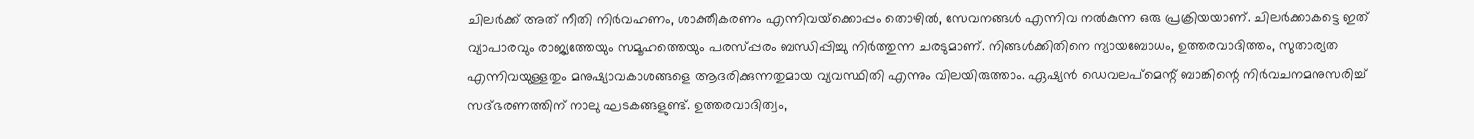ചിലര്‍ക്ക്‌ അത്‌ നീതി നിര്‍വഹണം, ശാക്തീകരണം എന്നിവയ്‌ക്കൊപ്പം തൊഴില്‍, സേവനങ്ങള്‍ എന്നിവ നല്‍കുന്ന ഒരു പ്രക്രിയയാണ്‌. ചിലര്‍ക്കാകട്ടെ ഇത്‌ വ്യാപാരവും രാജ്യത്തേയും സമൂഹത്തെയും പരസ്പ്പരം ബന്ധിപ്പിച്ചു നിര്‍ത്തുന്ന ചരടുമാണ്‌. നിങ്ങള്‍ക്കിതിനെ ന്യായബോധം, ഉത്തരവാദിത്തം, സുതാര്യത എന്നിവയുള്ളതും മനുഷ്യാവകാശങ്ങളെ ആദരിക്കുന്നതുമായ വ്യവസ്ഥിതി എന്നും വിലയിരുത്താം. ഏഷ്യന്‍ ഡെവലപ്മെന്റ്‌ ബാങ്കിന്റെ നിര്‍വചനമനുസരിച്ച്‌ സദ്ഭരണത്തിന്‌ നാലു ഘടകങ്ങളുണ്ട്‌. ഉത്തരവാദിത്വം,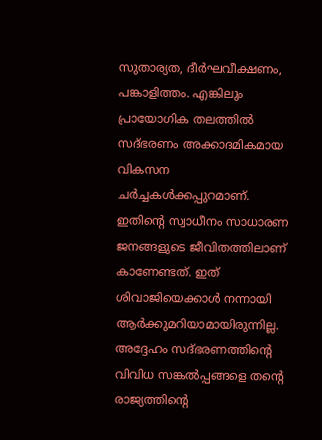സുതാര്യത, ദീര്‍ഘവീക്ഷണം, പങ്കാളിത്തം. എങ്കിലും പ്രായോഗിക തലത്തില്‍ സദ്ഭരണം അക്കാദമികമായ വികസന ചര്‍ച്ചകള്‍ക്കപ്പുറമാണ്‌. ഇതിന്റെ സ്വാധീനം സാധാരണ ജനങ്ങളുടെ ജീവിതത്തിലാണ്‌ കാണേണ്ടത്‌. ഇത്‌ ശിവാജിയെക്കാള്‍ നന്നായി ആര്‍ക്കുമറിയാമായിരുന്നില്ല. അദ്ദേഹം സദ്ഭരണത്തിന്റെ വിവിധ സങ്കല്‍പ്പങ്ങളെ തന്റെ രാജ്യത്തിന്റെ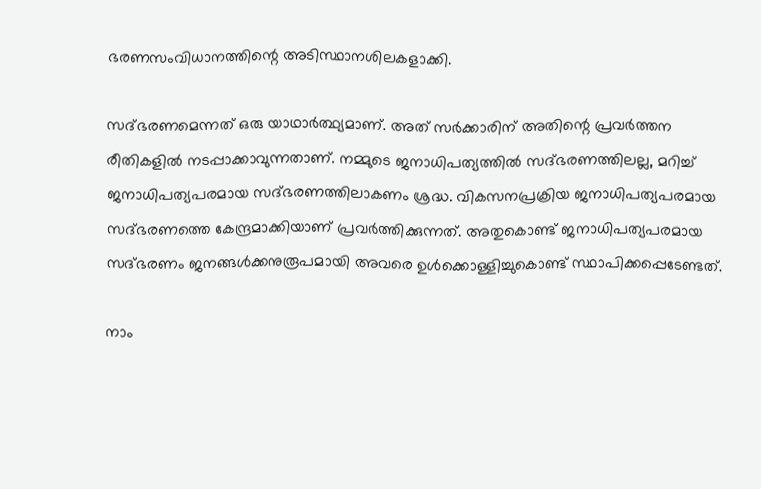ഭരണസംവിധാനത്തിന്റെ അടിസ്ഥാനശിലകളാക്കി.

സദ്ഭരണമെന്നത്‌ ഒരു യാഥാര്‍ത്ഥ്യമാണ്‌. അത്‌ സര്‍ക്കാരിന്‌ അതിന്റെ പ്രവര്‍ത്തന രീതികളില്‍ നടപ്പാക്കാവുന്നതാണ്‌. നമ്മുടെ ജനാധിപത്യത്തില്‍ സദ്ഭരണത്തിലല്ല, മറിച്ച്‌ ജനാധിപത്യപരമായ സദ്ഭരണത്തിലാകണം ശ്രദ്ധ. വികസനപ്രക്രിയ ജനാധിപത്യപരമായ സദ്ഭരണത്തെ കേന്ദ്രമാക്കിയാണ്‌ പ്രവര്‍ത്തിക്കുന്നത്‌. അതുകൊണ്ട്‌ ജനാധിപത്യപരമായ സദ്ഭരണം ജനങ്ങള്‍ക്കനുരൂപമായി അവരെ ഉള്‍ക്കൊള്ളിച്ചുകൊണ്ട്‌ സ്ഥാപിക്കപ്പെടേണ്ടത്‌.

നാം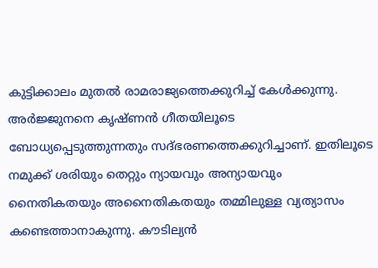കുട്ടിക്കാലം മുതല്‍ രാമരാജ്യത്തെക്കുറിച്ച്‌ കേള്‍ക്കുന്നു. അര്‍ജ്ജുനനെ കൃഷ്ണന്‍ ഗീതയിലൂടെ ബോധ്യപ്പെടുത്തുന്നതും സദ്ഭരണത്തെക്കുറിച്ചാണ്‌. ഇതിലൂടെ നമുക്ക്‌ ശരിയും തെറ്റും ന്യായവും അന്യായവും നൈതികതയും അനൈതികതയും തമ്മിലുള്ള വ്യത്യാസം കണ്ടെത്താനാകുന്നു. കൗടില്യന്‍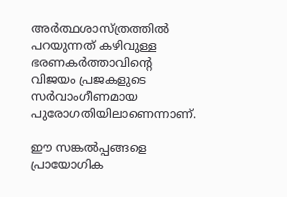അര്‍ത്ഥശാസ്ത്രത്തില്‍ പറയുന്നത്‌ കഴിവുള്ള ഭരണകര്‍ത്താവിന്റെ വിജയം പ്രജകളുടെ സര്‍വാംഗീണമായ പുരോഗതിയിലാണെന്നാണ്‌.

ഈ സങ്കല്‍പ്പങ്ങളെ പ്രായോഗിക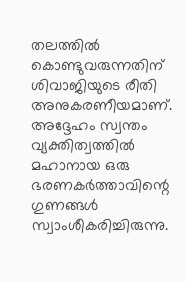തലത്തില്‍ കൊണ്ടുവരുന്നതിന്‌ ശിവാജിയുടെ രീതി അനുകരണീയമാണ്‌. അദ്ദേഹം സ്വന്തം വ്യക്തിത്വത്തില്‍ മഹാനായ ഒരു ഭരണകര്‍ത്താവിന്റെ ഗുണങ്ങള്‍ സ്വാംശീകരിച്ചിരുന്നു.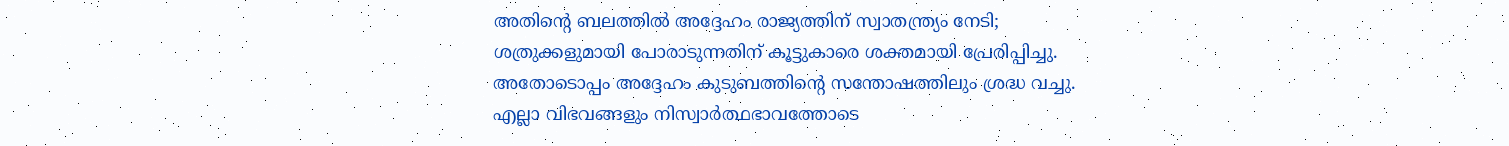അതിന്റെ ബലത്തില്‍ അദ്ദേഹം രാജ്യത്തിന്‌ സ്വാതന്ത്ര്യം നേടി; ശത്രുക്കളുമായി പോരാടുന്നതിന്‌ കൂട്ടുകാരെ ശക്തമായി പ്രേരിപ്പിച്ചു. അതോടൊപ്പം അദ്ദേഹം കുടുബത്തിന്റെ സന്തോഷത്തിലും ശ്രദ്ധ വച്ചു. എല്ലാ വിഭവങ്ങളും നിസ്വാര്‍ത്ഥഭാവത്തോടെ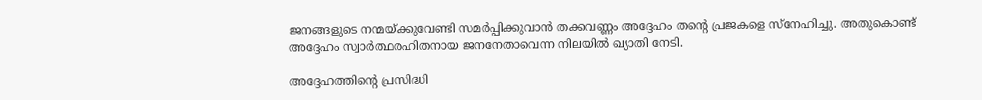ജനങ്ങളുടെ നന്മയ്‌ക്കുവേണ്ടി സമര്‍പ്പിക്കുവാന്‍ തക്കവണ്ണം അദ്ദേഹം തന്റെ പ്രജകളെ സ്നേഹിച്ചു. അതുകൊണ്ട്‌ അദ്ദേഹം സ്വാര്‍ത്ഥരഹിതനായ ജനനേതാവെന്ന നിലയില്‍ ഖ്യാതി നേടി.

അദ്ദേഹത്തിന്റെ പ്രസിദ്ധി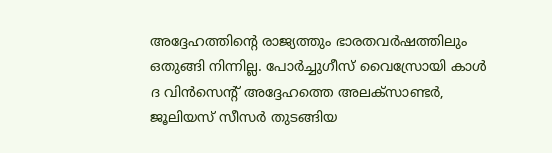അദ്ദേഹത്തിന്റെ രാജ്യത്തും ഭാരതവര്‍ഷത്തിലും ഒതുങ്ങി നിന്നില്ല. പോര്‍ച്ചുഗീസ്‌ വൈസ്രോയി കാള്‍ ദ വിന്‍സെന്റ്‌ അദ്ദേഹത്തെ അലക്സാണ്ടര്‍, ജൂലിയസ്‌ സീസര്‍ തുടങ്ങിയ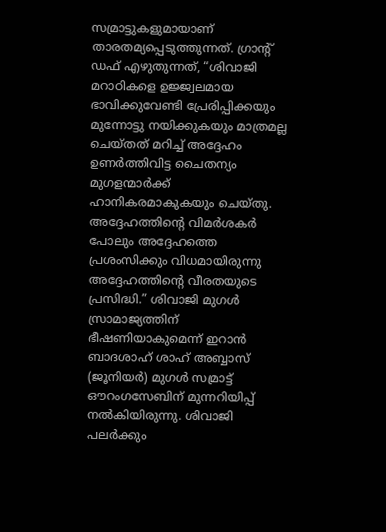സമ്രാട്ടുകളുമായാണ്‌ താരതമ്യപ്പെടുത്തുന്നത്‌. ഗ്രാന്റ്‌ ഡഫ്‌ എഴുതുന്നത്‌, “ശിവാജി മറാഠികളെ ഉജ്ജ്വലമായ ഭാവിക്കുവേണ്ടി പ്രേരിപ്പിക്കയും മുന്നോട്ടു നയിക്കുകയും മാത്രമല്ല ചെയ്തത്‌ മറിച്ച്‌ അദ്ദേഹം ഉണര്‍ത്തിവിട്ട ചൈതന്യം മുഗളന്മാര്‍ക്ക്‌ ഹാനികരമാകുകയും ചെയ്തു. അദ്ദേഹത്തിന്റെ വിമര്‍ശകര്‍ പോലും അദ്ദേഹത്തെ പ്രശംസിക്കും വിധമായിരുന്നു അദ്ദേഹത്തിന്റെ വീരതയുടെ പ്രസിദ്ധി.” ശിവാജി മുഗള്‍ സ്രാമാജ്യത്തിന്‌ ഭീഷണിയാകുമെന്ന്‌ ഇറാന്‍ ബാദശാഹ്‌ ശാഹ്‌ അബ്ബാസ്‌ (ജൂനിയര്‍) മുഗള്‍ സമ്രാട്ട്‌ ഔറംഗസേബിന്‌ മുന്നറിയിപ്പ്‌ നല്‍കിയിരുന്നു. ശിവാജി പലര്‍ക്കും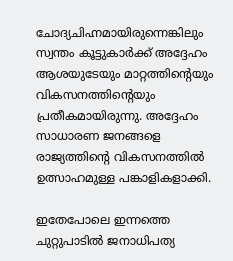ചോദ്യചിഹ്നമായിരുന്നെങ്കിലും സ്വന്തം കൂട്ടുകാര്‍ക്ക്‌ അദ്ദേഹം ആശയുടേയും മാറ്റത്തിന്റെയും വികസനത്തിന്റെയും പ്രതീകമായിരുന്നു. അദ്ദേഹം സാധാരണ ജനങ്ങളെ രാജ്യത്തിന്റെ വികസനത്തില്‍ ഉത്സാഹമുള്ള പങ്കാളികളാക്കി.

ഇതേപോലെ ഇന്നത്തെ ചുറ്റുപാടില്‍ ജനാധിപത്യ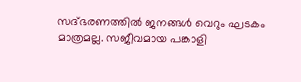സദ്ഭരണത്തില്‍ ജനങ്ങള്‍ വെറും ഘടകം മാത്രമല്ല. സജീവമായ പങ്കാളി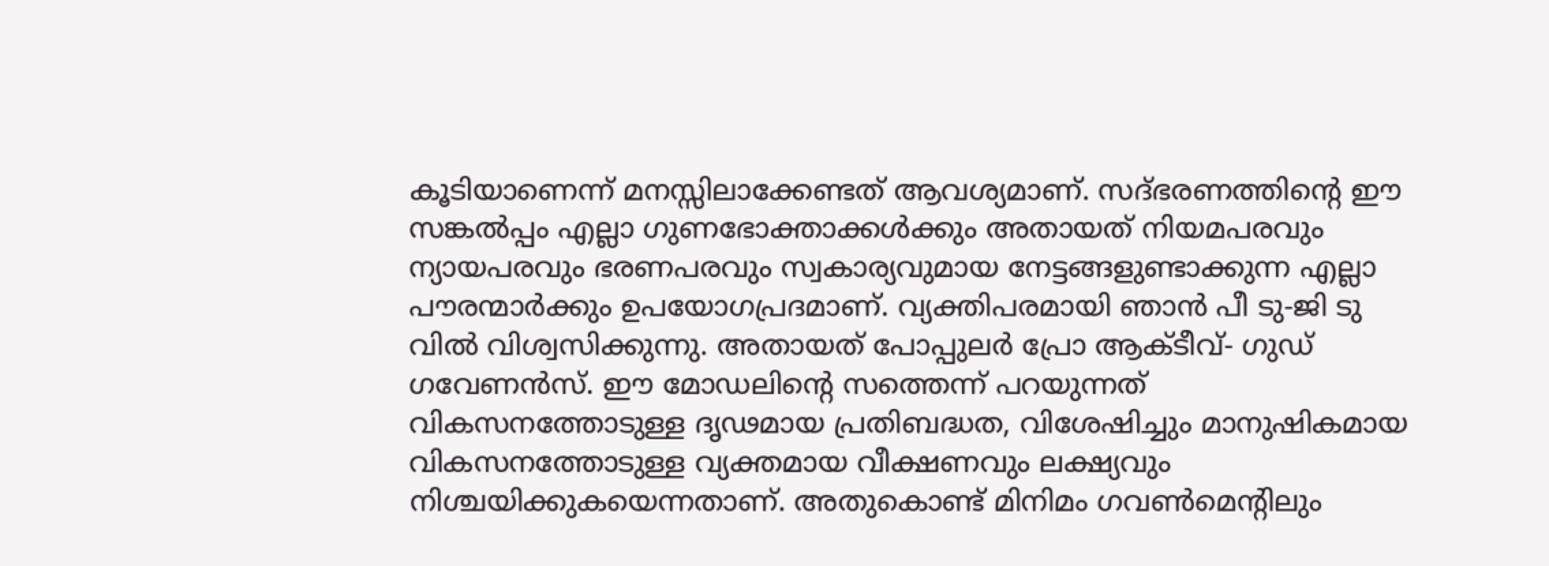കൂടിയാണെന്ന്‌ മനസ്സിലാക്കേണ്ടത്‌ ആവശ്യമാണ്‌. സദ്ഭരണത്തിന്റെ ഈ സങ്കല്‍പ്പം എല്ലാ ഗുണഭോക്താക്കള്‍ക്കും അതായത്‌ നിയമപരവും ന്യായപരവും ഭരണപരവും സ്വകാര്യവുമായ നേട്ടങ്ങളുണ്ടാക്കുന്ന എല്ലാ പൗരന്മാര്‍ക്കും ഉപയോഗപ്രദമാണ്‌. വ്യക്തിപരമായി ഞാന്‍ പീ ടു-ജി ടു വില്‍ വിശ്വസിക്കുന്നു. അതായത്‌ പോപ്പുലര്‍ പ്രോ ആക്ടീവ്‌- ഗുഡ്‌ ഗവേണന്‍സ്‌. ഈ മോഡലിന്റെ സത്തെന്ന്‌ പറയുന്നത്‌ വികസനത്തോടുള്ള ദൃഢമായ പ്രതിബദ്ധത, വിശേഷിച്ചും മാനുഷികമായ വികസനത്തോടുള്ള വ്യക്തമായ വീക്ഷണവും ലക്ഷ്യവും നിശ്ചയിക്കുകയെന്നതാണ്‌. അതുകൊണ്ട്‌ മിനിമം ഗവണ്‍മെന്റിലും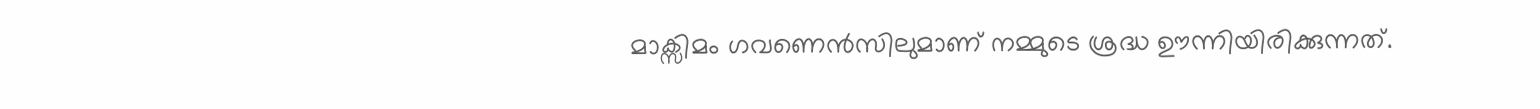മാക്സിമം ഗവണെന്‍സിലുമാണ്‌ നമ്മുടെ ശ്രദ്ധ ഊന്നിയിരിക്കുന്നത്‌.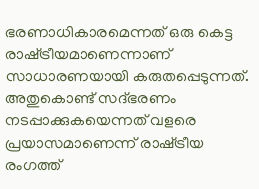ഭരണാധികാരമെന്നത്‌ ഒരു കെട്ട രാഷ്‌ട്രീയമാണെന്നാണ്‌ സാധാരണയായി കരുതപ്പെടുന്നത്‌. അതുകൊണ്ട്‌ സദ്ഭരണം നടപ്പാക്കുകയെന്നത്‌ വളരെ പ്രയാസമാണെന്ന്‌ രാഷ്‌ട്രീയ രംഗത്ത്‌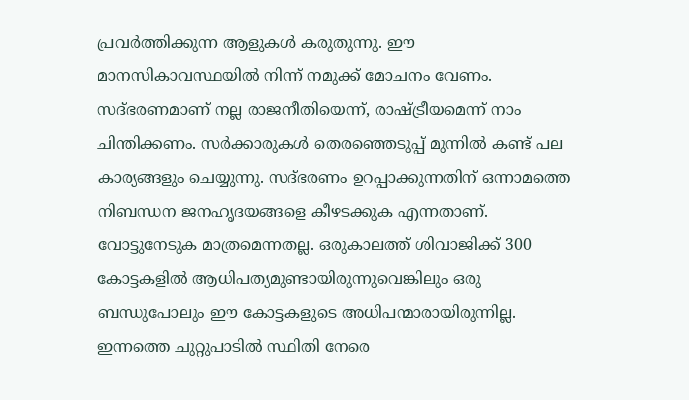പ്രവര്‍ത്തിക്കുന്ന ആളുകള്‍ കരുതുന്നു. ഈ മാനസികാവസ്ഥയില്‍ നിന്ന്‌ നമുക്ക്‌ മോചനം വേണം. സദ്ഭരണമാണ്‌ നല്ല രാജനീതിയെന്ന്‌, രാഷ്‌ട്രീയമെന്ന്‌ നാം ചിന്തിക്കണം. സര്‍ക്കാരുകള്‍ തെരഞ്ഞെടുപ്പ്‌ മുന്നില്‍ കണ്ട്‌ പല കാര്യങ്ങളും ചെയ്യുന്നു. സദ്ഭരണം ഉറപ്പാക്കുന്നതിന്‌ ഒന്നാമത്തെ നിബന്ധന ജനഹൃദയങ്ങളെ കീഴടക്കുക എന്നതാണ്‌. വോട്ടുനേടുക മാത്രമെന്നതല്ല. ഒരുകാലത്ത്‌ ശിവാജിക്ക്‌ 300 കോട്ടകളില്‍ ആധിപത്യമുണ്ടായിരുന്നുവെങ്കിലും ഒരു ബന്ധുപോലും ഈ കോട്ടകളുടെ അധിപന്മാരായിരുന്നില്ല. ഇന്നത്തെ ചുറ്റുപാടില്‍ സ്ഥിതി നേരെ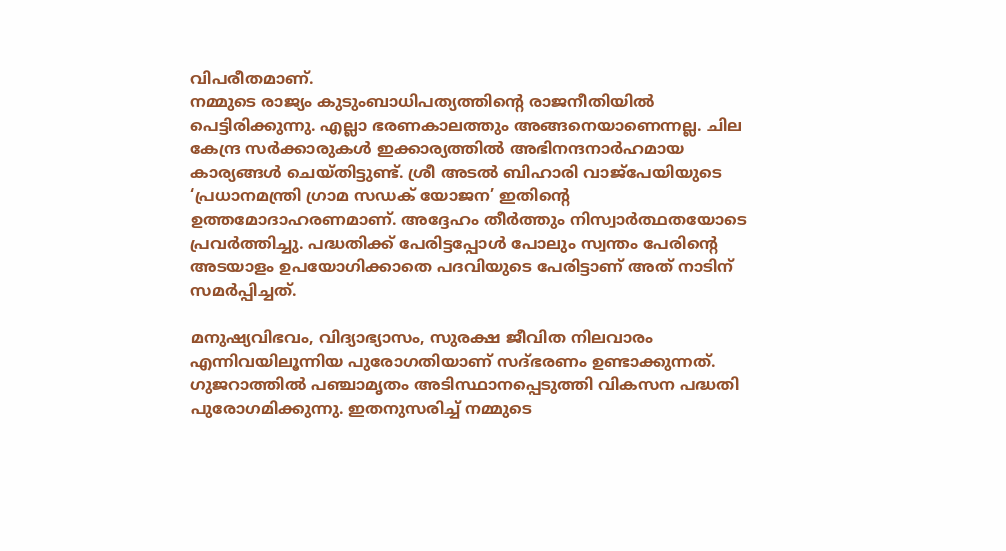വിപരീതമാണ്‌.
നമ്മുടെ രാജ്യം കുടുംബാധിപത്യത്തിന്റെ രാജനീതിയില്‍ പെട്ടിരിക്കുന്നു. എല്ലാ ഭരണകാലത്തും അങ്ങനെയാണെന്നല്ല. ചില കേന്ദ്ര സര്‍ക്കാരുകള്‍ ഇക്കാര്യത്തില്‍ അഭിനന്ദനാര്‍ഹമായ കാര്യങ്ങള്‍ ചെയ്തിട്ടുണ്ട്‌. ശ്രീ അടല്‍ ബിഹാരി വാജ്പേയിയുടെ ‘പ്രധാനമന്ത്രി ഗ്രാമ സഡക്‌ യോജന’ ഇതിന്റെ ഉത്തമോദാഹരണമാണ്‌. അദ്ദേഹം തീര്‍ത്തും നിസ്വാര്‍ത്ഥതയോടെ പ്രവര്‍ത്തിച്ചു. പദ്ധതിക്ക്‌ പേരിട്ടപ്പോള്‍ പോലും സ്വന്തം പേരിന്റെ അടയാളം ഉപയോഗിക്കാതെ പദവിയുടെ പേരിട്ടാണ്‌ അത്‌ നാടിന്‌ സമര്‍പ്പിച്ചത്‌.

മനുഷ്യവിഭവം, വിദ്യാഭ്യാസം, സുരക്ഷ ജീവിത നിലവാരം എന്നിവയിലൂന്നിയ പുരോഗതിയാണ്‌ സദ്ഭരണം ഉണ്ടാക്കുന്നത്‌. ഗുജറാത്തില്‍ പഞ്ചാമൃതം അടിസ്ഥാനപ്പെടുത്തി വികസന പദ്ധതി പുരോഗമിക്കുന്നു. ഇതനുസരിച്ച്‌ നമ്മുടെ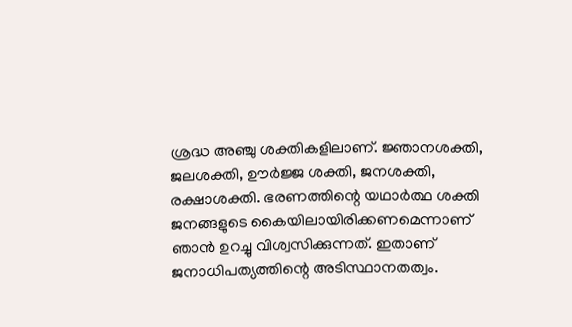ശ്രദ്ധ അഞ്ചു ശക്തികളിലാണ്‌. ജ്ഞാനശക്തി, ജലശക്തി, ഊര്‍ജ്ജ ശക്തി, ജനശക്തി, രക്ഷാശക്തി. ഭരണത്തിന്റെ യഥാര്‍ത്ഥ ശക്തി ജനങ്ങളുടെ കൈയിലായിരിക്കണമെന്നാണ്‌ ഞാന്‍ ഉറച്ചു വിശ്വസിക്കുന്നത്‌. ഇതാണ്‌ ജനാധിപത്യത്തിന്റെ അടിസ്ഥാനതത്വം.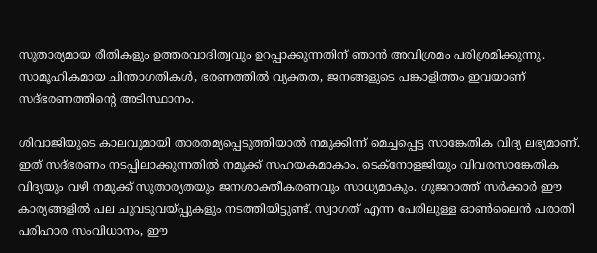സുതാര്യമായ രീതികളും ഉത്തരവാദിത്വവും ഉറപ്പാക്കുന്നതിന്‌ ഞാന്‍ അവിശ്രമം പരിശ്രമിക്കുന്നു. സാമൂഹികമായ ചിന്താഗതികള്‍, ഭരണത്തില്‍ വ്യക്തത, ജനങ്ങളുടെ പങ്കാളിത്തം ഇവയാണ്‌ സദ്ഭരണത്തിന്റെ അടിസ്ഥാനം.

ശിവാജിയുടെ കാലവുമായി താരതമ്യപ്പെടുത്തിയാല്‍ നമുക്കിന്ന്‌ മെച്ചപ്പെട്ട സാങ്കേതിക വിദ്യ ലഭ്യമാണ്‌. ഇത്‌ സദ്ഭരണം നടപ്പിലാക്കുന്നതില്‍ നമുക്ക്‌ സഹയകമാകാം. ടെക്നോളജിയും വിവരസാങ്കേതിക വിദ്യയും വഴി നമുക്ക്‌ സുതാര്യതയും ജനശാക്തീകരണവും സാധ്യമാകും. ഗുജറാത്ത്‌ സര്‍ക്കാര്‍ ഈ കാര്യങ്ങളില്‍ പല ചുവടുവയ്‌പ്പുകളും നടത്തിയിട്ടുണ്ട്‌. സ്വാഗത്‌ എന്ന പേരിലുള്ള ഓണ്‍ലൈന്‍ പരാതി പരിഹാര സംവിധാനം, ഈ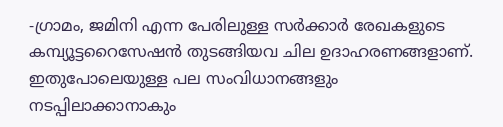-ഗ്രാമം, ജമിനി എന്ന പേരിലുള്ള സര്‍ക്കാര്‍ രേഖകളുടെ കമ്പ്യൂട്ടറൈസേഷന്‍ തുടങ്ങിയവ ചില ഉദാഹരണങ്ങളാണ്‌. ഇതുപോലെയുള്ള പല സംവിധാനങ്ങളും നടപ്പിലാക്കാനാകും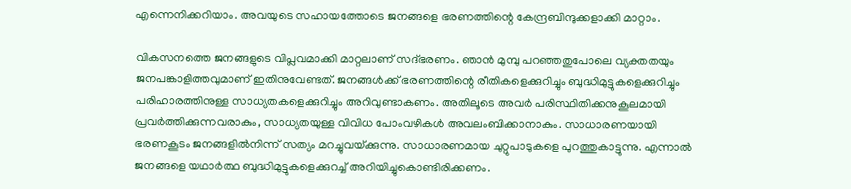എന്നെനിക്കറിയാം. അവയുടെ സഹായത്തോടെ ജനങ്ങളെ ഭരണത്തിന്റെ കേന്ദ്രബിന്ദുക്കളാക്കി മാറ്റാം.

വികസനത്തെ ജനങ്ങളുടെ വിപ്ലവമാക്കി മാറ്റലാണ്‌ സദ്ഭരണം. ഞാന്‍ മുമ്പു പറഞ്ഞതുപോലെ വ്യക്തതയും ജനപങ്കാളിത്തവുമാണ്‌ ഇതിനുവേണ്ടത്‌. ജനങ്ങള്‍ക്ക്‌ ഭരണത്തിന്റെ രീതികളെക്കുറിച്ചും ബുദ്ധിമുട്ടുകളെക്കുറിച്ചും പരിഹാരത്തിനുള്ള സാധ്യതകളെക്കുറിച്ചും അറിവുണ്ടാകണം. അതിലൂടെ അവര്‍ പരിസ്ഥിതിക്കനുകൂലമായി പ്രവര്‍ത്തിക്കുന്നവരാകും, സാധ്യതയുള്ള വിവിധ പോംവഴികള്‍ അവലംബിക്കാനാകും. സാധാരണയായി ഭരണകൂടം ജനങ്ങളില്‍നിന്ന്‌ സത്യം മറച്ചുവയ്‌ക്കുന്നു. സാധാരണമായ ചുറ്റുപാടുകളെ പുറത്തുകാട്ടുന്നു. എന്നാല്‍ ജനങ്ങളെ യഥാര്‍ത്ഥ ബുദ്ധിമുട്ടുകളെക്കുറച്ച്‌ അറിയിച്ചുകൊണ്ടിരിക്കണം.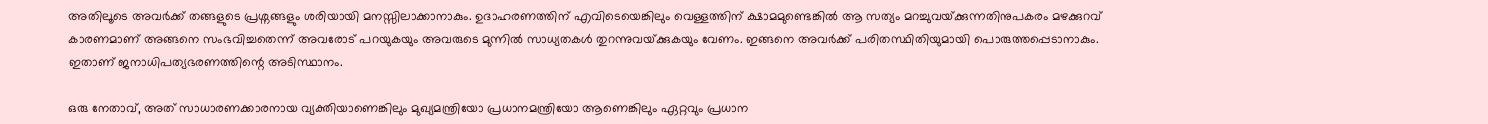അതിലൂടെ അവര്‍ക്ക്‌ തങ്ങളുടെ പ്രശ്നങ്ങളും ശരിയായി മനസ്സിലാക്കാനാകും. ഉദാഹരണത്തിന്‌ എവിടെയെങ്കിലും വെള്ളത്തിന്‌ ക്ഷാമമുണ്ടെങ്കില്‍ ആ സത്യം മറച്ചുവയ്‌ക്കുന്നതിനുപകരം മഴക്കുറവ്‌ കാരണമാണ്‌ അങ്ങനെ സംഭവിച്ചതെന്ന്‌ അവരോട്‌ പറയുകയും അവരുടെ മുന്നില്‍ സാധ്യതകള്‍ തുറന്നുവയ്‌ക്കുകയും വേണം. ഇങ്ങനെ അവര്‍ക്ക്‌ പരിതസ്ഥിതിയുമായി പൊരുത്തപ്പെടാനാകും. ഇതാണ്‌ ജനാധിപത്യഭരണത്തിന്റെ അടിസ്ഥാനം.

ഒരു നേതാവ്‌, അത്‌ സാധാരണക്കാരനായ വ്യക്തിയാണെങ്കിലും മുഖ്യമന്ത്രിയോ പ്രധാനമന്ത്രിയോ ആണെങ്കിലും ഏറ്റവും പ്രധാന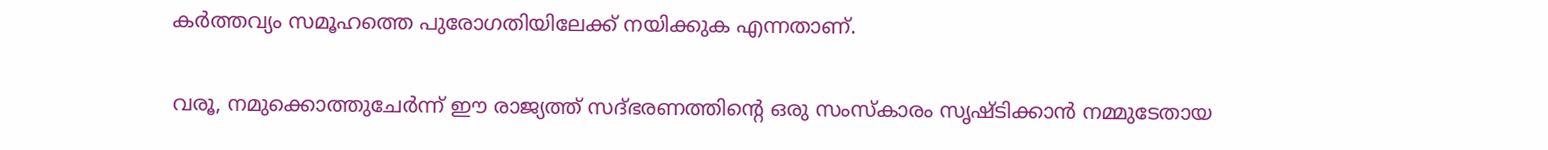കര്‍ത്തവ്യം സമൂഹത്തെ പുരോഗതിയിലേക്ക്‌ നയിക്കുക എന്നതാണ്‌.

വരൂ, നമുക്കൊത്തുചേര്‍ന്ന്‌ ഈ രാജ്യത്ത്‌ സദ്ഭരണത്തിന്റെ ഒരു സംസ്കാരം സൃഷ്ടിക്കാന്‍ നമ്മുടേതായ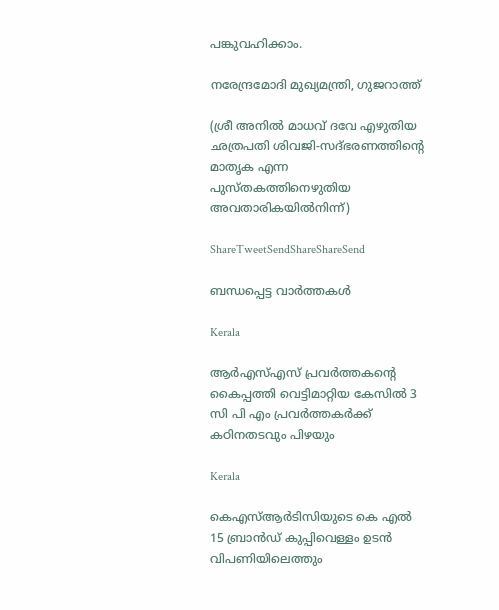പങ്കുവഹിക്കാം.

നരേന്ദ്രമോദി മുഖ്യമന്ത്രി, ഗുജറാത്ത്‌

(ശ്രീ അനില്‍ മാധവ്‌ ദവേ എഴുതിയ ഛത്രപതി ശിവജി-സദ്ഭരണത്തിന്റെ മാതൃക എന്ന പുസ്തകത്തിനെഴുതിയ അവതാരികയില്‍നിന്ന്‌)

ShareTweetSendShareShareSend

ബന്ധപ്പെട്ട വാര്‍ത്തകള്‍

Kerala

ആര്‍എസ്എസ് പ്രവര്‍ത്തകന്റെ കൈപ്പത്തി വെട്ടിമാറ്റിയ കേസില്‍ 3 സി പി എം പ്രവര്‍ത്തകര്‍ക്ക് കഠിനതടവും പിഴയും

Kerala

കെഎസ്ആര്‍ടിസിയുടെ കെ എല്‍ 15 ബ്രാന്‍ഡ് കുപ്പിവെള്ളം ഉടന്‍ വിപണിയിലെത്തും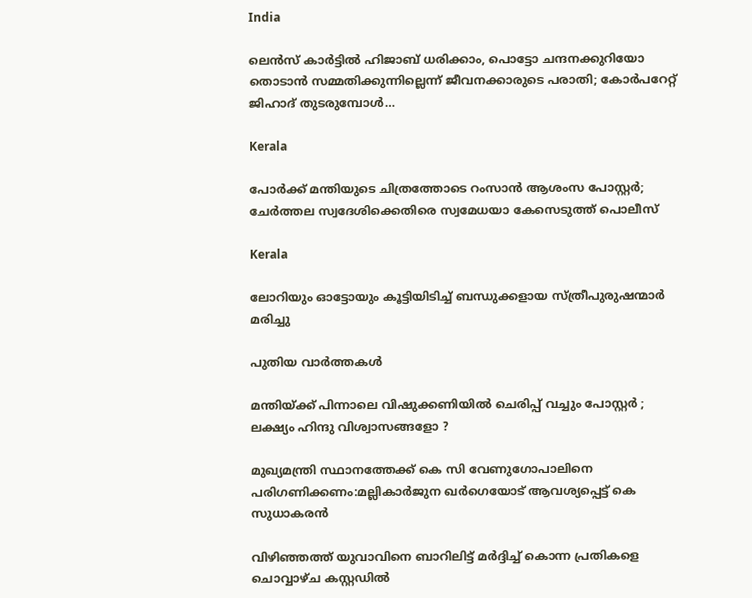India

ലെന്‍സ് കാര്‍ട്ടില്‍ ഹിജാബ് ധരിക്കാം, പൊട്ടോ ചന്ദനക്കുറിയോ തൊടാന്‍ സമ്മതിക്കുന്നില്ലെന്ന് ജീവനക്കാരുടെ പരാതി; കോര്‍പറേറ്റ് ജിഹാദ് തുടരുമ്പോള്‍…

Kerala

പോര്‍ക്ക് മന്തിയുടെ ചിത്രത്തോടെ റംസാന്‍ ആശംസ പോസ്റ്റര്‍; ചേര്‍ത്തല സ്വദേശിക്കെതിരെ സ്വമേധയാ കേസെടുത്ത് പൊലീസ്

Kerala

ലോറിയും ഓട്ടോയും കൂട്ടിയിടിച്ച് ബന്ധുക്കളായ സ്ത്രീപുരുഷന്മാര്‍ മരിച്ചു

പുതിയ വാര്‍ത്തകള്‍

മന്തിയ്‌ക്ക് പിന്നാലെ വിഷുക്കണിയിൽ ചെരിപ്പ് വച്ചും പോസ്റ്റർ ; ലക്ഷ്യം ഹിന്ദു വിശ്വാസങ്ങളോ ?

മുഖ്യമന്ത്രി സ്ഥാനത്തേക്ക് കെ സി വേണുഗോപാലിനെ പരിഗണിക്കണം:മല്ലികാര്‍ജുന ഖര്‍ഗെയോട് ആവശ്യപ്പെട്ട് കെ സുധാകരന്‍

വിഴിഞ്ഞത്ത് യുവാവിനെ ബാറിലിട്ട് മര്‍ദ്ദിച്ച് കൊന്ന പ്രതികളെ ചൊവ്വാഴ്ച കസ്റ്റഡില്‍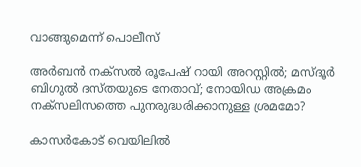വാങ്ങുമെന്ന് പൊലീസ്

അര്‍ബന്‍ നക്സല്‍ രൂപേഷ് റായി അറസ്റ്റില്‍; മസ്ദൂര്‍ ബിഗുല്‍ ദസ്തയുടെ നേതാവ്; നോയിഡ അക്രമം നക്സലിസത്തെ പുനരുദ്ധരിക്കാനുള്ള ശ്രമമോ?

കാസര്‍കോട് വെയിലില്‍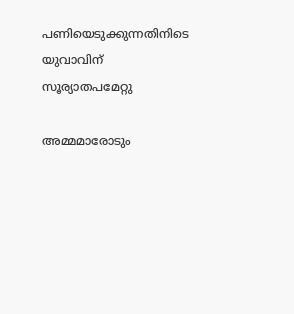പണിയെടുക്കുന്നതിനിടെ യുവാവിന് സൂര്യാതപമേറ്റു

അമ്മമാരോടും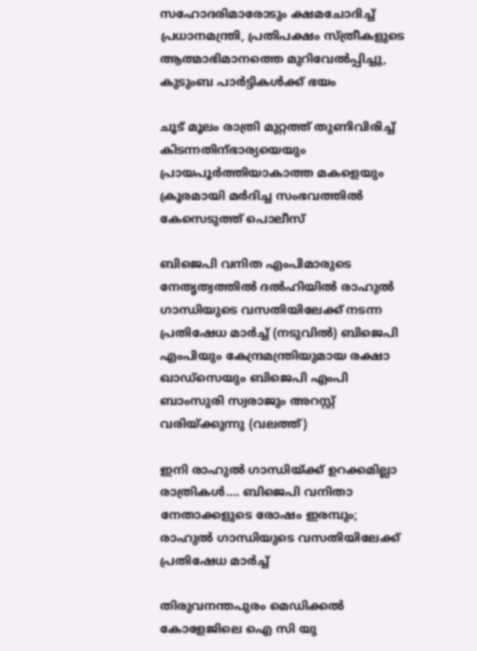സഹോദരിമാരോടും ക്ഷമചോദിച്ച് പ്രധാനമന്ത്രി, പ്രതിപക്ഷം സ്ത്രീകളുടെ ആത്മാഭിമാനത്തെ മുറിവേല്‍പ്പിച്ചു, കുടുംബ പാര്‍ട്ടികള്‍ക്ക് ഭയം

ചൂട് മൂലം രാത്രി മുറ്റത്ത് തുണിവിരിച്ച് കിടന്നതിന്ഭാര്യയെയും പ്രായപൂര്‍ത്തിയാകാത്ത മകളെയും ക്രൂരമായി മര്‍ദിച്ച സംഭവത്തില്‍ കേസെടുത്ത് പൊലീസ്

ബിജെപി വനിത എംപിമാരുടെ നേതൃത്വത്തില്‍ ദല്‍ഹിയില്‍ രാഹുല്‍ ഗാന്ധിയുടെ വസതിയിലേക്ക് നടന്ന പ്രതിഷേധ മാര്‍ച്ച് (നടുവില്‍) ബിജെപി എംപിയും കേന്ദ്രമന്ത്രിയുമായ രക്ഷാ ഖാഡ്സെയും ബിജെപി എംപി ബാംസുരി സ്വരാജും അറസ്റ്റ് വരിയ്ക്കുന്നു (വലത്ത്)

ഇനി രാഹുല്‍ ഗാന്ധിയ്‌ക്ക് ഉറക്കമില്ലാ രാത്രികള്‍…. ബിജെപി വനിതാ നേതാക്കളുടെ രോഷം ഇരമ്പും; രാഹുല്‍ ഗാന്ധിയുടെ വസതിയിലേക്ക് പ്രതിഷേധ മാര്‍ച്ച്

തിരുവനന്തപുരം മെഡിക്കല്‍ കോളേജിലെ ഐ സി യു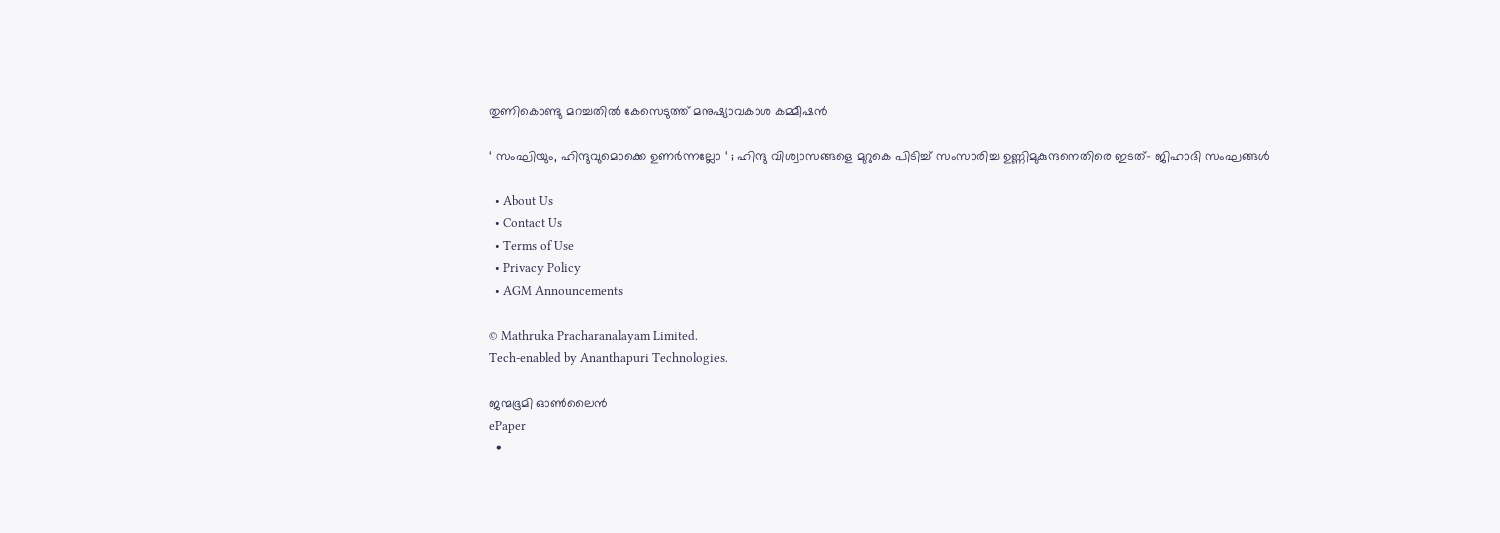തുണികൊണ്ടു മറച്ചതില്‍ കേസെടുത്ത് മനുഷ്യാവകാശ കമ്മീഷന്‍

‘ സംഘിയും, ഹിന്ദുവുമൊക്കെ ഉണർന്നല്ലോ ‘ ; ഹിന്ദു വിശ്വാസങ്ങളെ മുറുകെ പിടിച്ച് സംസാരിച്ച ഉണ്ണിമുകുന്ദനെതിരെ ഇടത്- ജിഹാദി സംഘങ്ങൾ

  • About Us
  • Contact Us
  • Terms of Use
  • Privacy Policy
  • AGM Announcements

© Mathruka Pracharanalayam Limited.
Tech-enabled by Ananthapuri Technologies.

ജന്മഭൂമി ഓണ്‍ലൈന്‍
ePaper
  •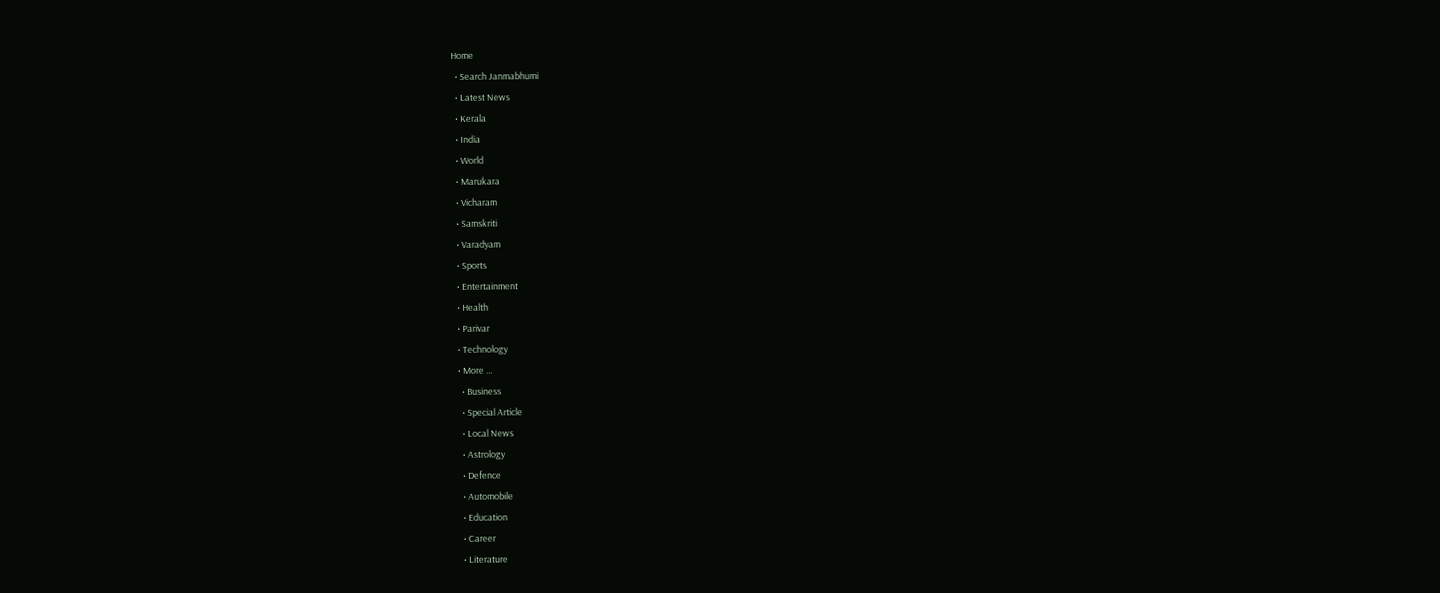Home
  • Search Janmabhumi
  • Latest News
  • Kerala
  • India
  • World
  • Marukara
  • Vicharam
  • Samskriti
  • Varadyam
  • Sports
  • Entertainment
  • Health
  • Parivar
  • Technology
  • More …
    • Business
    • Special Article
    • Local News
    • Astrology
    • Defence
    • Automobile
    • Education
    • Career
    • Literature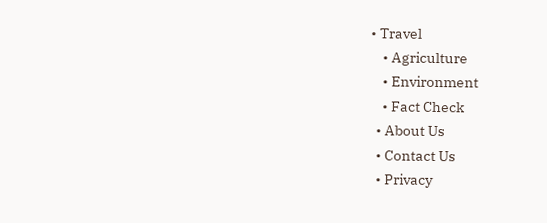• Travel
    • Agriculture
    • Environment
    • Fact Check
  • About Us
  • Contact Us
  • Privacy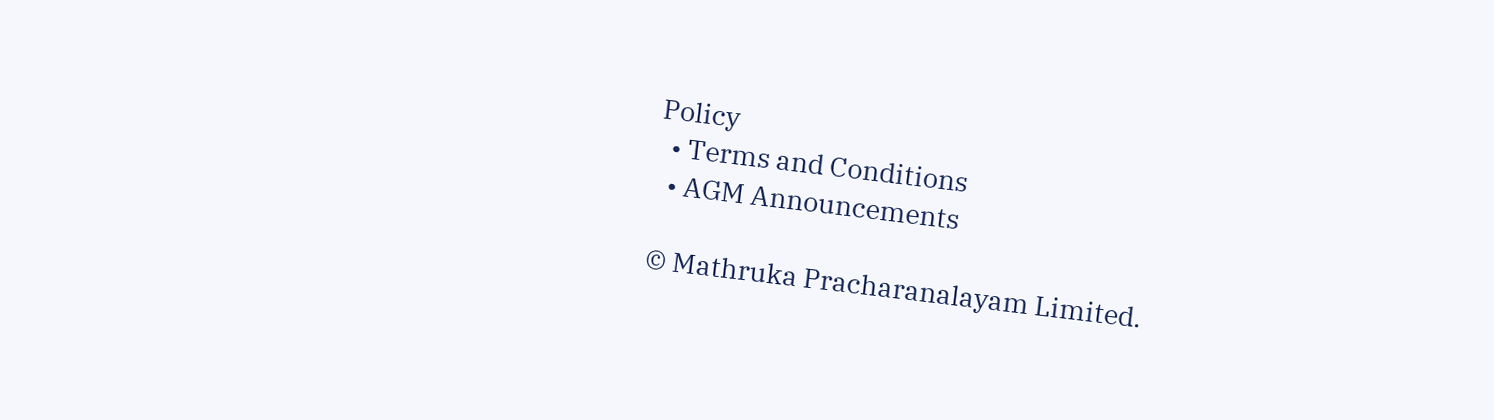Policy
  • Terms and Conditions
  • AGM Announcements

© Mathruka Pracharanalayam Limited.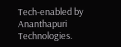Tech-enabled by Ananthapuri Technologies.